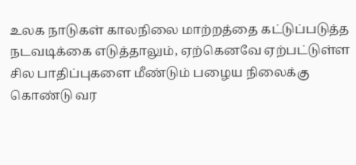உலக நாடுகள் காலநிலை மாற்றத்தை கட்டுப்படுத்த நடவடிக்கை எடுத்தாலும், ஏற்கெனவே ஏற்பட்டுள்ள சில பாதிப்புகளை மீண்டும் பழைய நிலைக்கு கொண்டு வர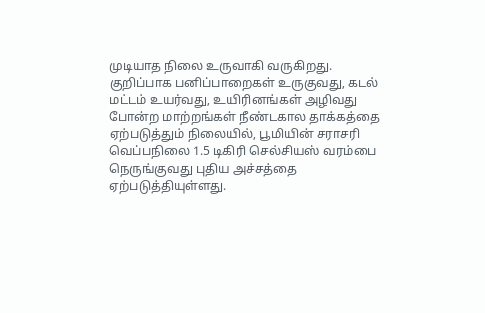முடியாத நிலை உருவாகி வருகிறது. குறிப்பாக பனிப்பாறைகள் உருகுவது, கடல் மட்டம் உயர்வது, உயிரினங்கள் அழிவது போன்ற மாற்றங்கள் நீண்டகால தாக்கத்தை ஏற்படுத்தும் நிலையில், பூமியின் சராசரி வெப்பநிலை 1.5 டிகிரி செல்சியஸ் வரம்பை நெருங்குவது புதிய அச்சத்தை ஏற்படுத்தியுள்ளது.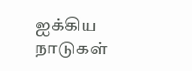ஐக்கிய நாடுகள்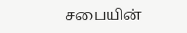சபையின்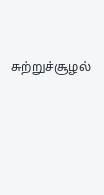சுற்றுச்சூழல்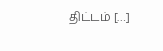திட்டம் […]